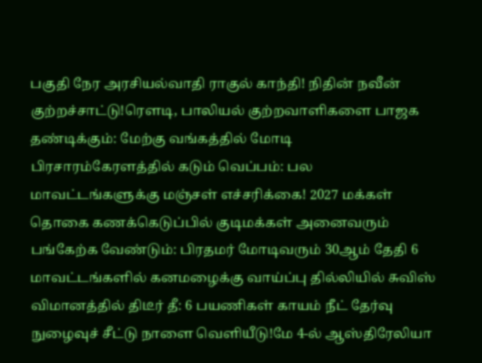பகுதி நேர அரசியல்வாதி ராகுல் காந்தி! நிதின் நவீன் குற்றச்சாட்டு!ரெளடி, பாலியல் குற்றவாளிகளை பாஜக தண்டிக்கும்: மேற்கு வங்கத்தில் மோடி பிரசாரம்கேரளத்தில் கடும் வெப்பம்: பல மாவட்டங்களுக்கு மஞ்சள் எச்சரிக்கை! 2027 மக்கள் தொகை கணக்கெடுப்பில் குடிமக்கள் அனைவரும் பங்கேற்க வேண்டும்: பிரதமர் மோடிவரும் 30ஆம் தேதி 6 மாவட்டங்களில் கனமழைக்கு வாய்ப்பு தில்லியில் சுவிஸ் விமானத்தில் திடீர் தீ: 6 பயணிகள் காயம் நீட் தேர்வு நுழைவுச் சீட்டு நாளை வெளியீடு!மே 4-ல் ஆஸ்திரேலியா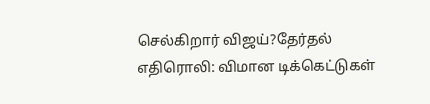செல்கிறார் விஜய்?தேர்தல் எதிரொலி: விமான டிக்கெட்டுகள்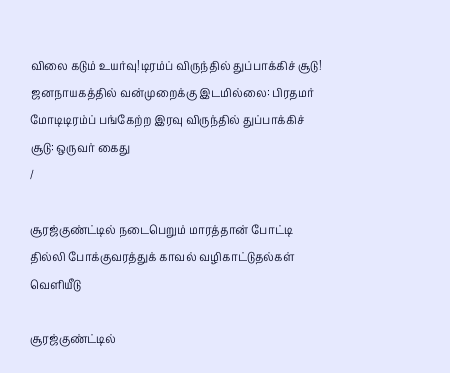விலை கடும் உயர்வு!டிரம்ப் விருந்தில் துப்பாக்கிச் சூடு! ஜனநாயகத்தில் வன்முறைக்கு இடமில்லை: பிரதமர் மோடிடிரம்ப் பங்கேற்ற இரவு விருந்தில் துப்பாக்கிச் சூடு: ஒருவர் கைது
/

சூரஜ்குண்ட்டில் நடைபெறும் மாரத்தான் போட்டி தில்லி போக்குவரத்துக் காவல் வழிகாட்டுதல்கள் வெளியீடு

சூரஜ்குண்ட்டில்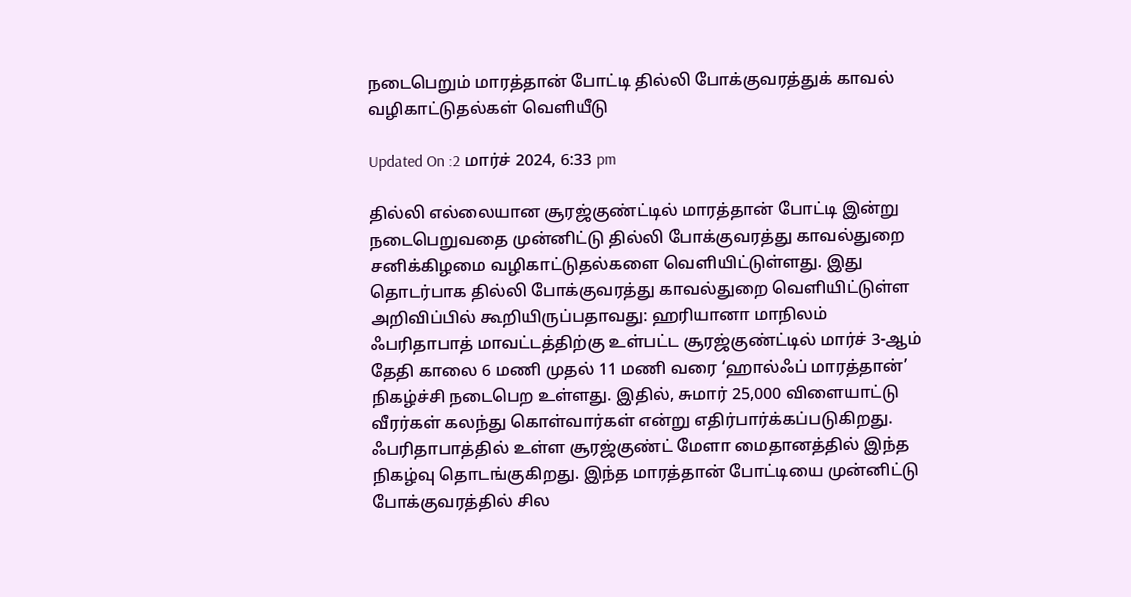நடைபெறும் மாரத்தான் போட்டி தில்லி போக்குவரத்துக் காவல் வழிகாட்டுதல்கள் வெளியீடு

Updated On :2 மார்ச் 2024, 6:33 pm

தில்லி எல்லையான சூரஜ்குண்ட்டில் மாரத்தான் போட்டி இன்று நடைபெறுவதை முன்னிட்டு தில்லி போக்குவரத்து காவல்துறை சனிக்கிழமை வழிகாட்டுதல்களை வெளியிட்டுள்ளது. இது தொடர்பாக தில்லி போக்குவரத்து காவல்துறை வெளியிட்டுள்ள அறிவிப்பில் கூறியிருப்பதாவது: ஹரியானா மாநிலம் ஃபரிதாபாத் மாவட்டத்திற்கு உள்பட்ட சூரஜ்குண்ட்டில் மார்ச் 3-ஆம் தேதி காலை 6 மணி முதல் 11 மணி வரை ‘ஹால்ஃப் மாரத்தான்’ நிகழ்ச்சி நடைபெற உள்ளது. இதில், சுமார் 25,000 விளையாட்டு வீரர்கள் கலந்து கொள்வார்கள் என்று எதிர்பார்க்கப்படுகிறது. ஃபரிதாபாத்தில் உள்ள சூரஜ்குண்ட் மேளா மைதானத்தில் இந்த நிகழ்வு தொடங்குகிறது. இந்த மாரத்தான் போட்டியை முன்னிட்டு போக்குவரத்தில் சில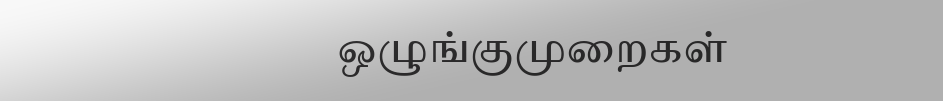ஒழுங்குமுறைகள்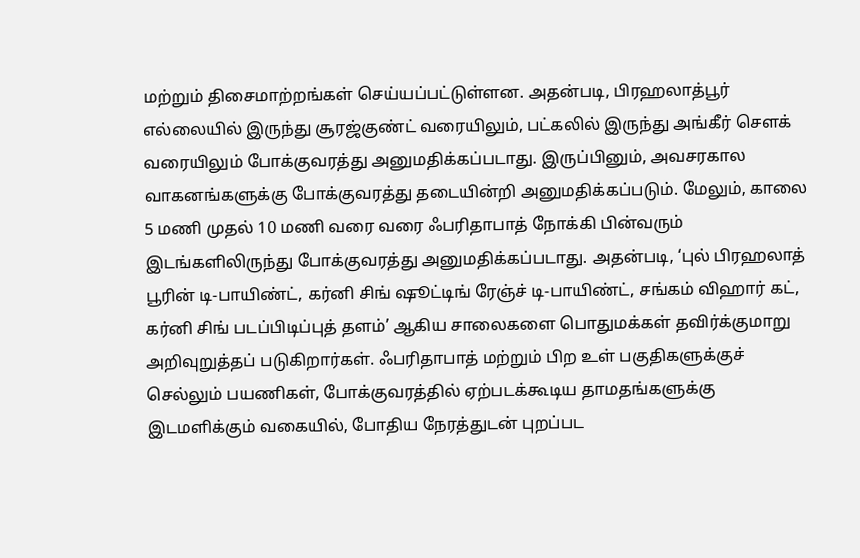மற்றும் திசைமாற்றங்கள் செய்யப்பட்டுள்ளன. அதன்படி, பிரஹலாத்பூர் எல்லையில் இருந்து சூரஜ்குண்ட் வரையிலும், பட்கலில் இருந்து அங்கீர் சௌக் வரையிலும் போக்குவரத்து அனுமதிக்கப்படாது. இருப்பினும், அவசரகால வாகனங்களுக்கு போக்குவரத்து தடையின்றி அனுமதிக்கப்படும். மேலும், காலை 5 மணி முதல் 10 மணி வரை வரை ஃபரிதாபாத் நோக்கி பின்வரும் இடங்களிலிருந்து போக்குவரத்து அனுமதிக்கப்படாது. அதன்படி, ‘புல் பிரஹலாத் பூரின் டி-பாயிண்ட், கர்னி சிங் ஷூட்டிங் ரேஞ்ச் டி-பாயிண்ட், சங்கம் விஹார் கட், கர்னி சிங் படப்பிடிப்புத் தளம்’ ஆகிய சாலைகளை பொதுமக்கள் தவிர்க்குமாறு அறிவுறுத்தப் படுகிறார்கள். ஃபரிதாபாத் மற்றும் பிற உள் பகுதிகளுக்குச் செல்லும் பயணிகள், போக்குவரத்தில் ஏற்படக்கூடிய தாமதங்களுக்கு இடமளிக்கும் வகையில், போதிய நேரத்துடன் புறப்பட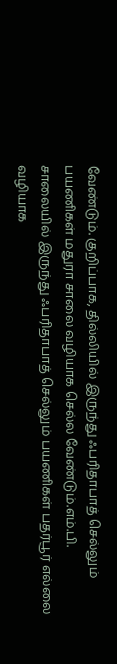வேண்டும். குறிப்பாக, தில்லியில் இருந்து ஃபரிதாபாத் செல்லும் பயணிகள் மதுரா சாலை வழியாக செல்ல வேண்டும்.எம்.பி. சாலையில் இருந்து ஃபரிதாபாத் செல்லும் பயணிகள் பதர்பூர் எல்லை வழியாக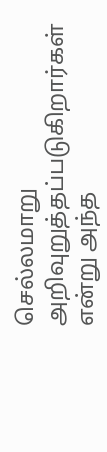செல்லமாறு அறிவுறுத்தப்படுகிறார்கள் என்று அந்த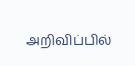அறிவிப்பில்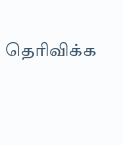தெரிவிக்க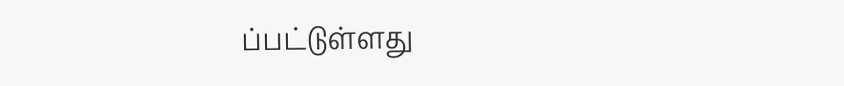ப்பட்டுள்ளது